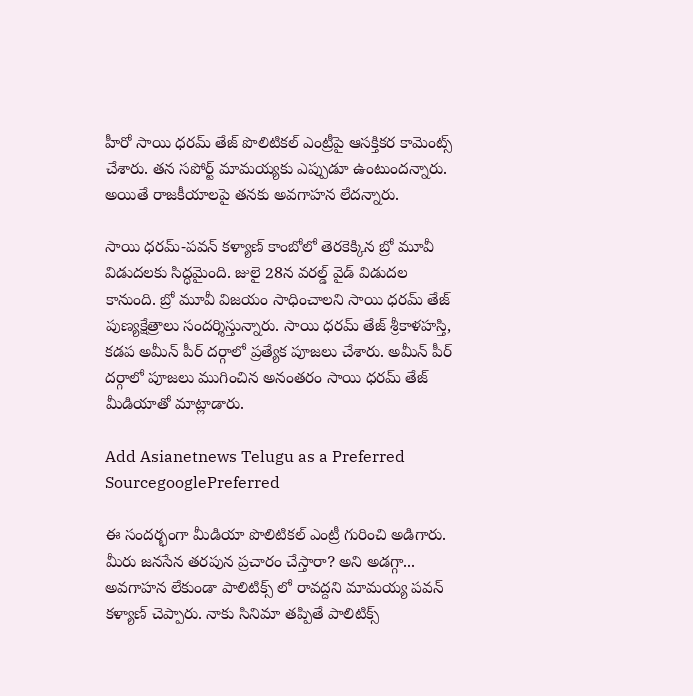హీరో సాయి ధరమ్ తేజ్ పొలిటికల్ ఎంట్రీపై ఆసక్తికర కామెంట్స్ చేశారు. తన సపోర్ట్ మామయ్యకు ఎప్పుడూ ఉంటుందన్నారు. అయితే రాజకీయాలపై తనకు అవగాహన లేదన్నారు.

సాయి ధరమ్-పవన్ కళ్యాణ్ కాంబోలో తెరకెక్కిన బ్రో మూవీ విడుదలకు సిద్ధమైంది. జులై 28న వరల్డ్ వైడ్ విడుదల కానుంది. బ్రో మూవీ విజయం సాధించాలని సాయి ధరమ్ తేజ్ పుణ్యక్షేత్రాలు సందర్శిస్తున్నారు. సాయి ధరమ్ తేజ్ శ్రీకాళహస్తి, కడప అమీన్ పీర్ దర్గాలో ప్రత్యేక పూజలు చేశారు. అమీన్ పీర్ దర్గాలో పూజలు ముగించిన అనంతరం సాయి ధరమ్ తేజ్ మీడియాతో మాట్లాడారు.

Add Asianetnews Telugu as a Preferred SourcegooglePreferred

ఈ సందర్భంగా మీడియా పొలిటికల్ ఎంట్రీ గురించి అడిగారు. మీరు జనసేన తరపున ప్రచారం చేస్తారా? అని అడగ్గా... అవగాహన లేకుండా పాలిటిక్స్ లో రావద్దని మామయ్య పవన్ కళ్యాణ్ చెప్పారు. నాకు సినిమా తప్పితే పాలిటిక్స్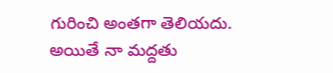గురించి అంతగా తెలియదు. అయితే నా మద్దతు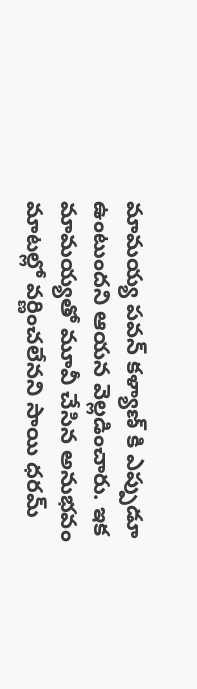మామయ్య పవన్ కళ్యాణ్ కి ఎప్పుడూ ఉంటుందని ఆయన వెల్లడించారు. ఇక మామయ్యతో మూవీ చేసిన అనుభవం మాటల్లో వర్ణించలేనని సాయి ధరమ్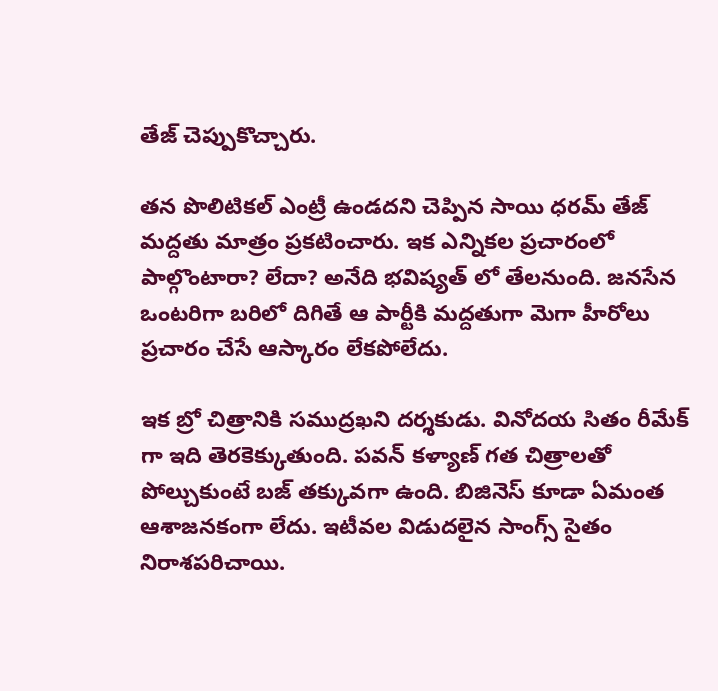తేజ్ చెప్పుకొచ్చారు.

తన పొలిటికల్ ఎంట్రీ ఉండదని చెప్పిన సాయి ధరమ్ తేజ్ మద్దతు మాత్రం ప్రకటించారు. ఇక ఎన్నికల ప్రచారంలో పాల్గొంటారా? లేదా? అనేది భవిష్యత్ లో తేలనుంది. జనసేన ఒంటరిగా బరిలో దిగితే ఆ పార్టీకి మద్దతుగా మెగా హీరోలు ప్రచారం చేసే ఆస్కారం లేకపోలేదు.

ఇక బ్రో చిత్రానికి సముద్రఖని దర్శకుడు. వినోదయ సితం రీమేక్ గా ఇది తెరకెక్కుతుంది. పవన్ కళ్యాణ్ గత చిత్రాలతో పోల్చుకుంటే బజ్ తక్కువగా ఉంది. బిజినెస్ కూడా ఏమంత ఆశాజనకంగా లేదు. ఇటీవల విడుదలైన సాంగ్స్ సైతం నిరాశపరిచాయి.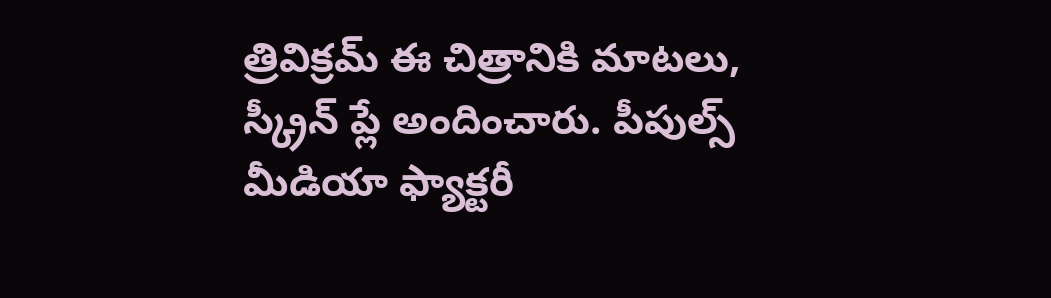త్రివిక్రమ్ ఈ చిత్రానికి మాటలు, స్క్రీన్ ప్లే అందించారు. పీపుల్స్ మీడియా ఫ్యాక్టరీ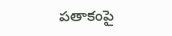పతాకంపై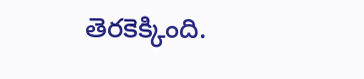తెరకెక్కింది.